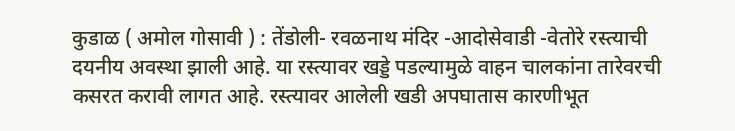कुडाळ ( अमोल गोसावी ) : तेंडोली- रवळनाथ मंदिर -आदोसेवाडी -वेतोरे रस्त्याची दयनीय अवस्था झाली आहे. या रस्त्यावर खड्डे पडल्यामुळे वाहन चालकांना तारेवरची कसरत करावी लागत आहे. रस्त्यावर आलेली खडी अपघातास कारणीभूत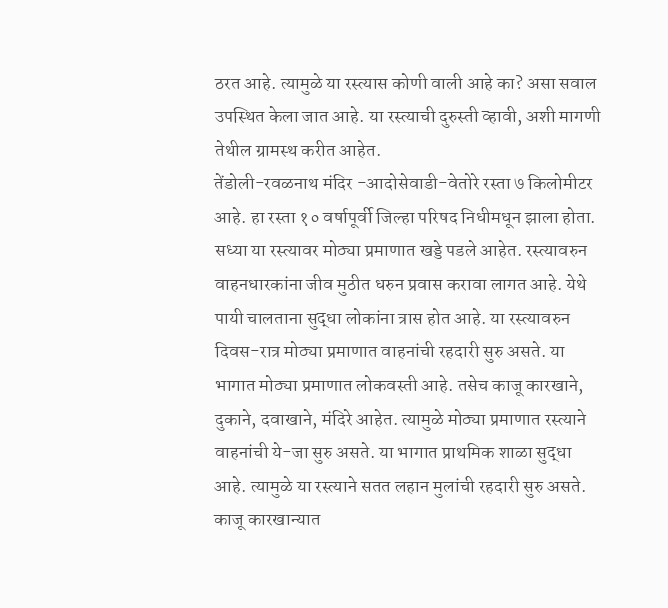ठरत आहे. त्यामुळे या रस्त्यास कोणी वाली आहे का? असा सवाल उपस्थित केला जात आहे. या रस्त्याची दुरुस्ती व्हावी, अशी मागणी तेथील ग्रामस्थ करीत आहेत.
तेंडोली-रवळनाथ मंदिर -आदोसेवाडी-वेतोरे रस्ता ७ किलोमीटर आहे. हा रस्ता १० वर्षापूर्वी जिल्हा परिषद निधीमधून झाला होता. सध्या या रस्त्यावर मोठ्या प्रमाणात खड्डे पडले आहेत. रस्त्यावरुन वाहनधारकांना जीव मुठीत धरुन प्रवास करावा लागत आहे. येथे पायी चालताना सुद्धा लोकांना त्रास होत आहे. या रस्त्यावरुन दिवस-रात्र मोठ्या प्रमाणात वाहनांची रहदारी सुरु असते. या भागात मोठ्या प्रमाणात लोकवस्ती आहे. तसेच काजू कारखाने, दुकाने, दवाखाने, मंदिरे आहेत. त्यामुळे मोठ्या प्रमाणात रस्त्याने वाहनांची ये-जा सुरु असते. या भागात प्राथमिक शाळा सुद्धा आहे. त्यामुळे या रस्त्याने सतत लहान मुलांची रहदारी सुरु असते. काजू कारखान्यात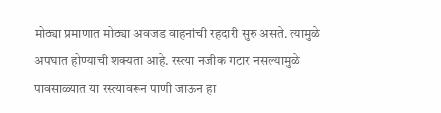मोठ्या प्रमाणात मोठ्या अवजड वाहनांची रहदारी सुरु असते. त्यामुळे अपघात होण्याची शक्यता आहे. रस्त्या नजीक गटार नसल्यामुळे पावसाळ्यात या रस्त्यावरून पाणी जाऊन हा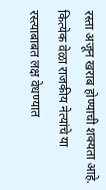रस्ता अजून खराब होण्याची शक्यता आहे. कित्येक वेळा राजकीय नेत्यांचे या रस्त्याबाबत लक्ष वेधण्यात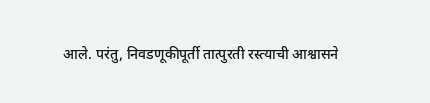आले. परंतु, निवडणूकीपूर्ती तात्पुरती रस्त्याची आश्वासने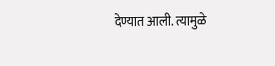देण्यात आली. त्यामुळे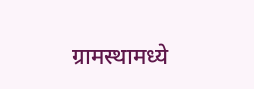ग्रामस्थामध्ये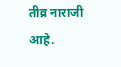तीव्र नाराजी आहे.